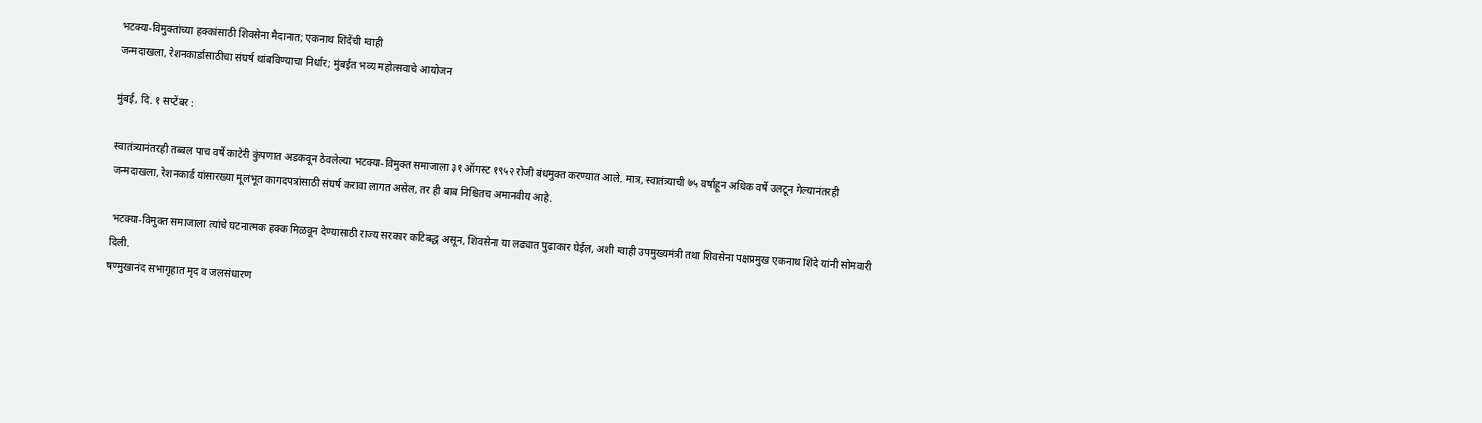भटक्या-विमुक्तांच्या हक्कांसाठी शिवसेना मैदानात; एकनाथ शिंदेंची ग्वाही
जन्मदाखला, रेशनकार्डासाठीचा संघर्ष थांबविण्याचा निर्धार; मुंबईत भव्य महोत्सवाचे आयोजन

मुंबई, दि. १ सप्टेंबर :

स्वातंत्र्यानंतरही तब्बल पाच वर्षे काटेरी कुंपणात अडकवून ठेवलेल्या भटक्या-विमुक्त समाजाला ३१ ऑगस्ट १९५२ रोजी बंधमुक्त करण्यात आले. मात्र, स्वातंत्र्याची ७५ वर्षांहून अधिक वर्षे उलटून गेल्यानंतरही जन्मदाखला, रेशनकार्ड यांसारख्या मूलभूत कागदपत्रांसाठी संघर्ष करावा लागत असेल, तर ही बाब निश्चितच अमानवीय आहे.

 भटक्या-विमुक्त समाजाला त्यांचे घटनात्मक हक्क मिळवून देण्यासाठी राज्य सरकार कटिबद्ध असून, शिवसेना या लढ्यात पुढाकार घेईल, अशी ग्वाही उपमुख्यमंत्री तथा शिवसेना पक्षप्रमुख एकनाथ शिंदे यांनी सोमवारी दिली.
षण्मुखानंद सभागृहात मृद व जलसंधारण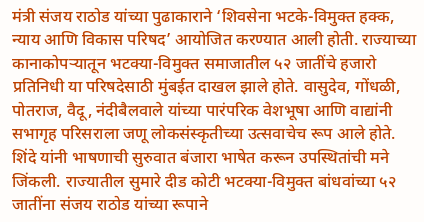मंत्री संजय राठोड यांच्या पुढाकाराने ‘शिवसेना भटके-विमुक्त हक्क, न्याय आणि विकास परिषद’ आयोजित करण्यात आली होती. राज्याच्या कानाकोपऱ्यातून भटक्या-विमुक्त समाजातील ५२ जातींचे हजारो प्रतिनिधी या परिषदेसाठी मुंबईत दाखल झाले होते. वासुदेव, गोंधळी, पोतराज, वैदू, नंदीबैलवाले यांच्या पारंपरिक वेशभूषा आणि वाद्यांनी सभागृह परिसराला जणू लोकसंस्कृतीच्या उत्सवाचेच रूप आले होते.
शिंदे यांनी भाषणाची सुरुवात बंजारा भाषेत करून उपस्थितांची मने जिंकली. राज्यातील सुमारे दीड कोटी भटक्या-विमुक्त बांधवांच्या ५२ जातींना संजय राठोड यांच्या रूपाने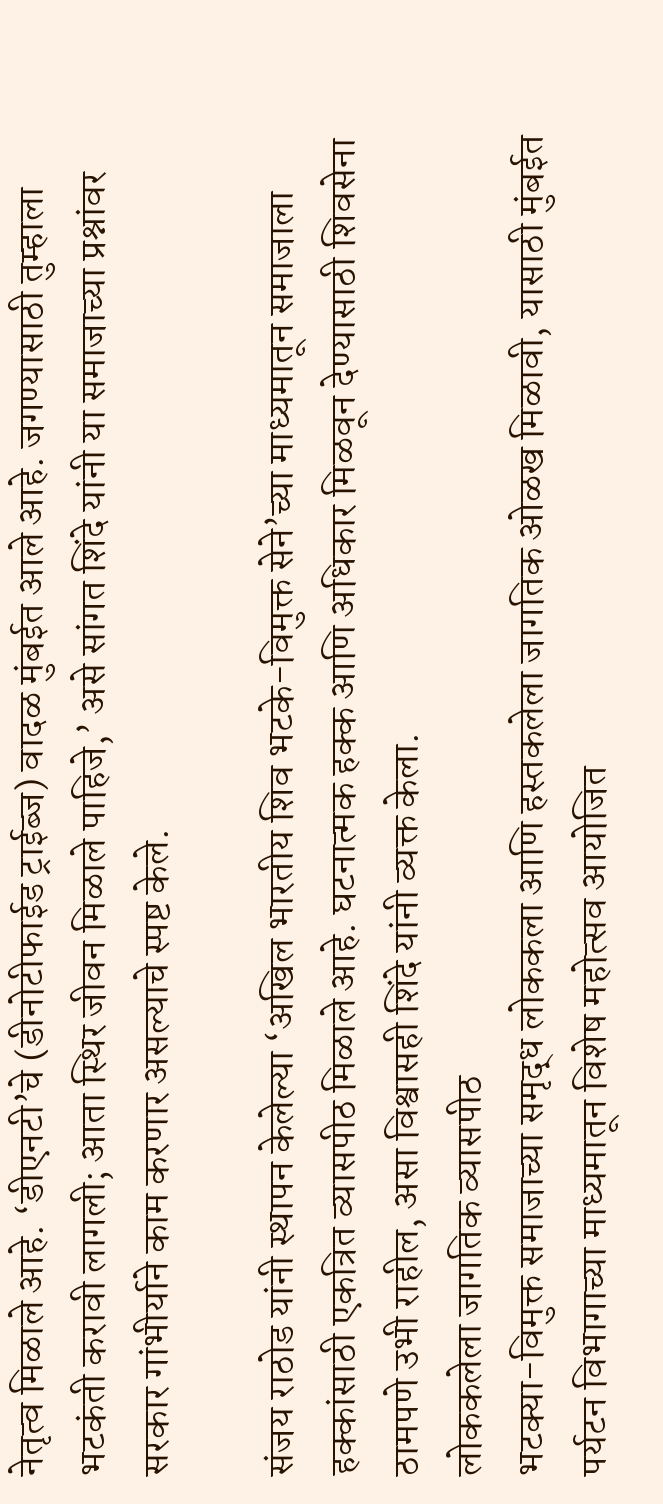नेतृत्व मिळाले आहे. ‘डीएनटी’चे (डीनोटीफाईड ट्राईब्ज) वादळ मुंबईत आले आहे. जगण्यासाठी तुम्हाला भटकंती करावी लागली; आता स्थिर जीवन मिळाले पाहिजे,’ असे सांगत शिंदे यांनी या समाजाच्या प्रश्नांवर सरकार गांभीर्याने काम करणार असल्याचे स्पष्ट केले.

संजय राठोड यांनी स्थापन केलेल्या ‘अखिल भारतीय शिव भटके-विमुक्त सेने’च्या माध्यमातून समाजाला हक्कांसाठी एकत्रित व्यासपीठ मिळाले आहे. घटनात्मक हक्क आणि अधिकार मिळवून देण्यासाठी शिवसेना ठामपणे उभी राहील, असा विश्वासही शिंदे यांनी व्यक्त केला.
लोककलेला जागतिक व्यासपीठ
भटक्या-विमुक्त समाजाच्या समृद्ध लोककला आणि हस्तकलेला जागतिक ओळख मिळावी, यासाठी मुंबईत पर्यटन विभागाच्या माध्यमातून विशेष महोत्सव आयोजित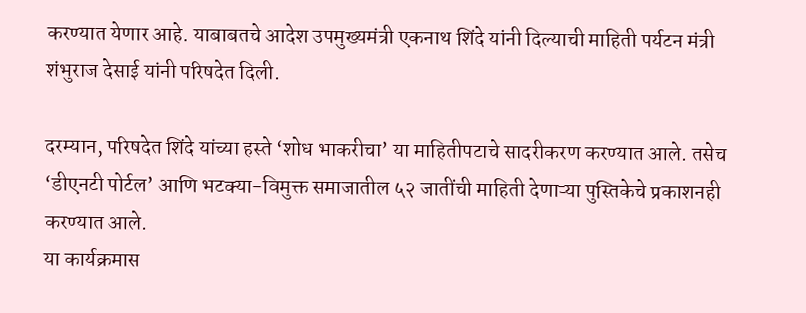करण्यात येणार आहे. याबाबतचे आदेश उपमुख्यमंत्री एकनाथ शिंदे यांनी दिल्याची माहिती पर्यटन मंत्री शंभुराज देसाई यांनी परिषदेत दिली.

दरम्यान, परिषदेत शिंदे यांच्या हस्ते ‘शोध भाकरीचा’ या माहितीपटाचे सादरीकरण करण्यात आले. तसेच ‘डीएनटी पोर्टल’ आणि भटक्या-विमुक्त समाजातील ५२ जातींची माहिती देणाऱ्या पुस्तिकेचे प्रकाशनही करण्यात आले.
या कार्यक्रमास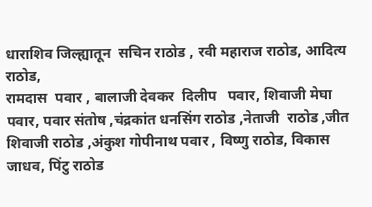धाराशिव जिल्ह्यातून  सचिन राठोड , रवी महाराज राठोड, आदित्य राठोड,
रामदास  पवार , बालाजी देवकर  दिलीप   पवार, शिवाजी मेघा पवार, पवार संतोष ,चंद्रकांत धनसिंग राठोड ,नेताजी  राठोड ,जीत शिवाजी राठोड ,अंकुश गोपीनाथ पवार , विष्णु राठोड, विकास जाधव, पिंटु राठोड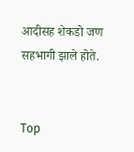आदीसह शेकडो जण सहभागी झाले होते.


Top